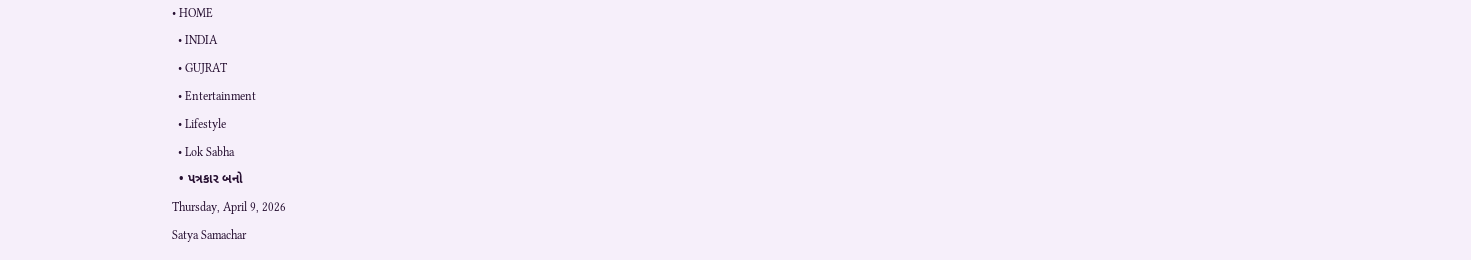• HOME
  • INDIA
  • GUJRAT
  • Entertainment
  • Lifestyle
  • Lok Sabha
  • પત્રકાર બનો
Thursday, April 9, 2026
Satya Samachar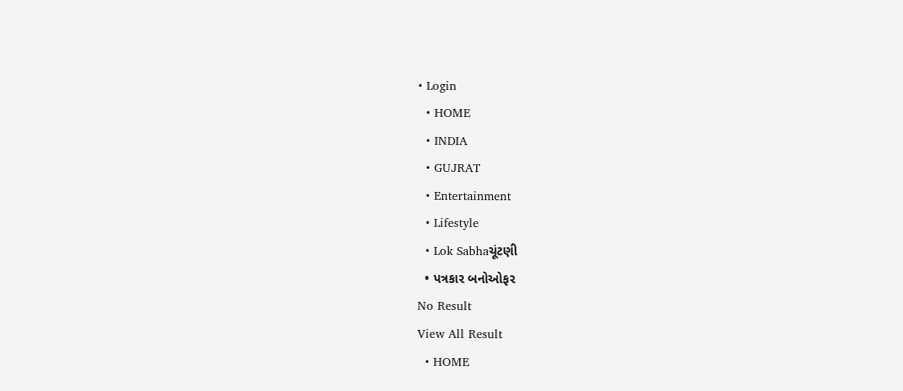• Login
  • HOME
  • INDIA
  • GUJRAT
  • Entertainment
  • Lifestyle
  • Lok Sabhaચૂંટણી
  • પત્રકાર બનોઓફર
No Result
View All Result
  • HOME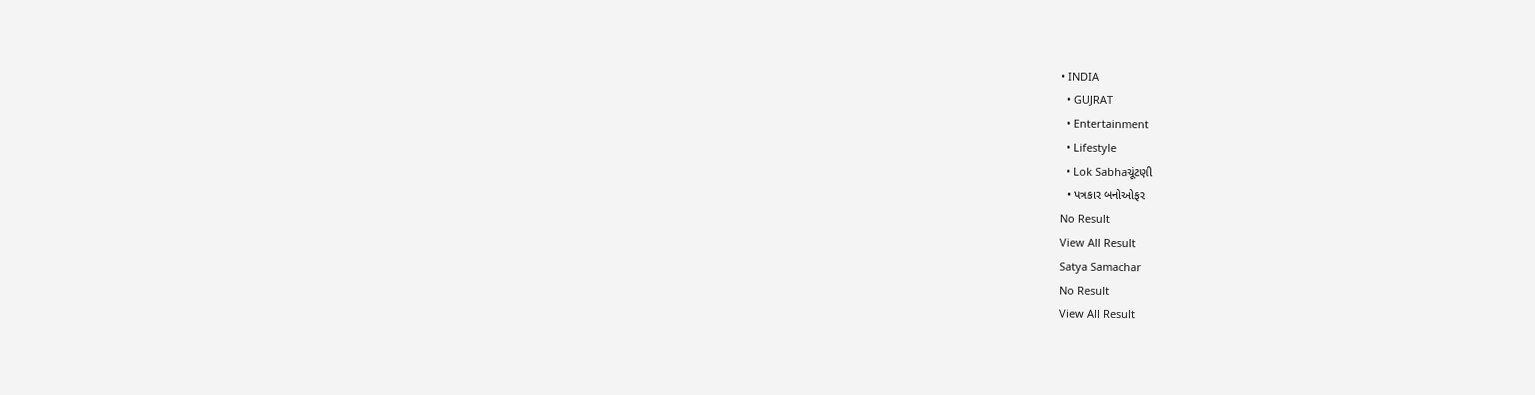• INDIA
  • GUJRAT
  • Entertainment
  • Lifestyle
  • Lok Sabhaચૂંટણી
  • પત્રકાર બનોઓફર
No Result
View All Result
Satya Samachar
No Result
View All Result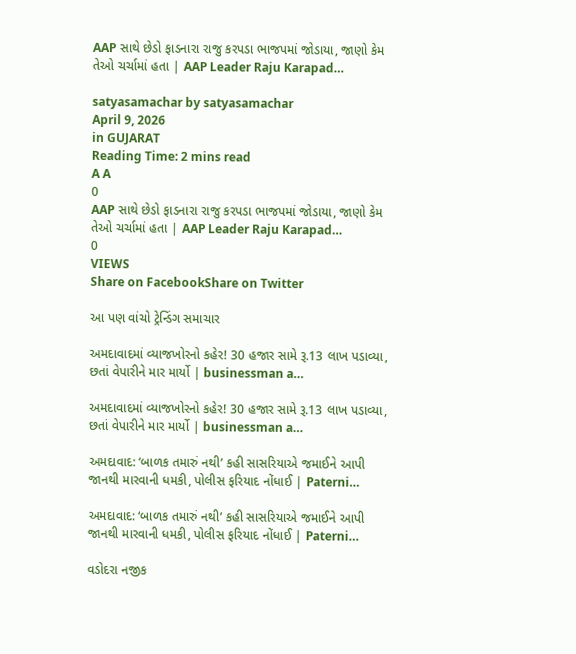AAP સાથે છેડો ફાડનારા રાજુ કરપડા ભાજપમાં જોડાયા, જાણો કેમ તેઓ ચર્ચામાં હતા | AAP Leader Raju Karapad…

satyasamachar by satyasamachar
April 9, 2026
in GUJARAT
Reading Time: 2 mins read
A A
0
AAP સાથે છેડો ફાડનારા રાજુ કરપડા ભાજપમાં જોડાયા, જાણો કેમ તેઓ ચર્ચામાં હતા | AAP Leader Raju Karapad…
0
VIEWS
Share on FacebookShare on Twitter

આ પણ વાંચો ટ્રેન્ડિંગ સમાચાર

અમદાવાદમાં વ્યાજખોરનો કહેર! 30 હજાર સામે રૂ.13 લાખ પડાવ્યા, છતાં વેપારીને માર માર્યો | businessman a…

અમદાવાદમાં વ્યાજખોરનો કહેર! 30 હજાર સામે રૂ.13 લાખ પડાવ્યા, છતાં વેપારીને માર માર્યો | businessman a…

અમદાવાદ: ‘બાળક તમારું નથી’ કહી સાસરિયાએ જમાઈને આપી જાનથી મારવાની ધમકી, પોલીસ ફરિયાદ નોંધાઈ | Paterni…

અમદાવાદ: ‘બાળક તમારું નથી’ કહી સાસરિયાએ જમાઈને આપી જાનથી મારવાની ધમકી, પોલીસ ફરિયાદ નોંધાઈ | Paterni…

વડોદરા નજીક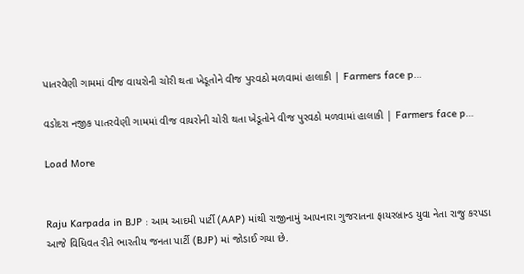પાતરવેણી ગામમાં વીજ વાયરોની ચોરી થતા ખેડૂતોને વીજ પુરવઠો મળવામાં હાલાકી | Farmers face p…

વડોદરા નજીક પાતરવેણી ગામમાં વીજ વાયરોની ચોરી થતા ખેડૂતોને વીજ પુરવઠો મળવામાં હાલાકી | Farmers face p…

Load More


Raju Karpada in BJP : આમ આદમી પાર્ટી (AAP) માંથી રાજીનામું આપનારા ગુજરાતના ફાયરબ્રાન્ડ યુવા નેતા રાજુ કરપડા આજે વિધિવત રીતે ભારતીય જનતા પાર્ટી (BJP) માં જોડાઈ ગયા છે.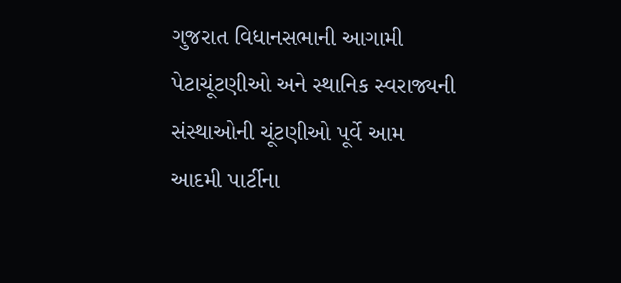ગુજરાત વિધાનસભાની આગામી પેટાચૂંટણીઓ અને સ્થાનિક સ્વરાજ્યની સંસ્થાઓની ચૂંટણીઓ પૂર્વે આમ આદમી પાર્ટીના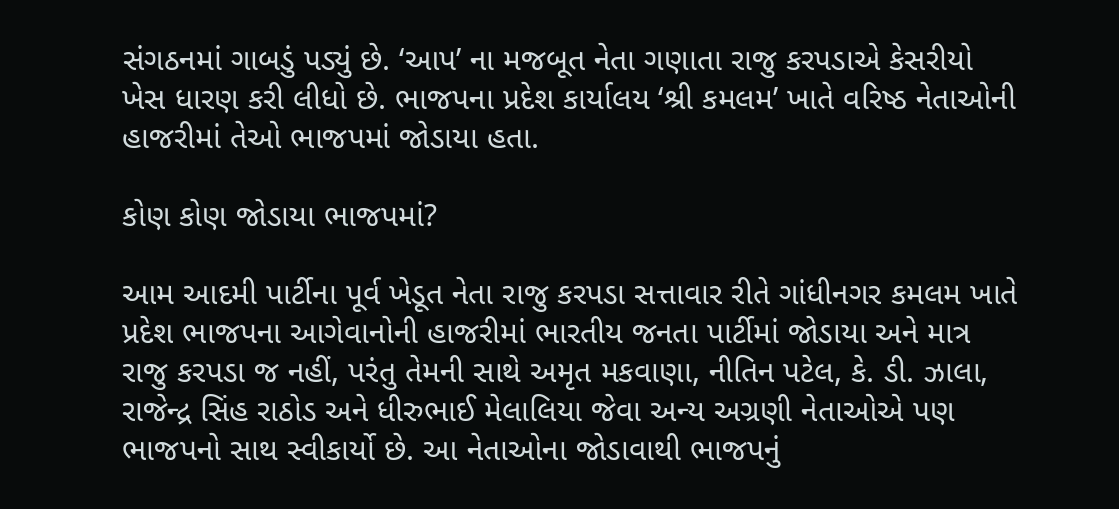સંગઠનમાં ગાબડું પડ્યું છે. ‘આપ’ ના મજબૂત નેતા ગણાતા રાજુ કરપડાએ કેસરીયો ખેસ ધારણ કરી લીધો છે. ભાજપના પ્રદેશ કાર્યાલય ‘શ્રી કમલમ’ ખાતે વરિષ્ઠ નેતાઓની હાજરીમાં તેઓ ભાજપમાં જોડાયા હતા.

કોણ કોણ જોડાયા ભાજપમાં?

આમ આદમી પાર્ટીના પૂર્વ ખેડૂત નેતા રાજુ કરપડા સત્તાવાર રીતે ગાંધીનગર કમલમ ખાતે પ્રદેશ ભાજપના આગેવાનોની હાજરીમાં ભારતીય જનતા પાર્ટીમાં જોડાયા અને માત્ર રાજુ કરપડા જ નહીં, પરંતુ તેમની સાથે અમૃત મકવાણા, નીતિન પટેલ, કે. ડી. ઝાલા, રાજેન્દ્ર સિંહ રાઠોડ અને ધીરુભાઈ મેલાલિયા જેવા અન્ય અગ્રણી નેતાઓએ પણ ભાજપનો સાથ સ્વીકાર્યો છે. આ નેતાઓના જોડાવાથી ભાજપનું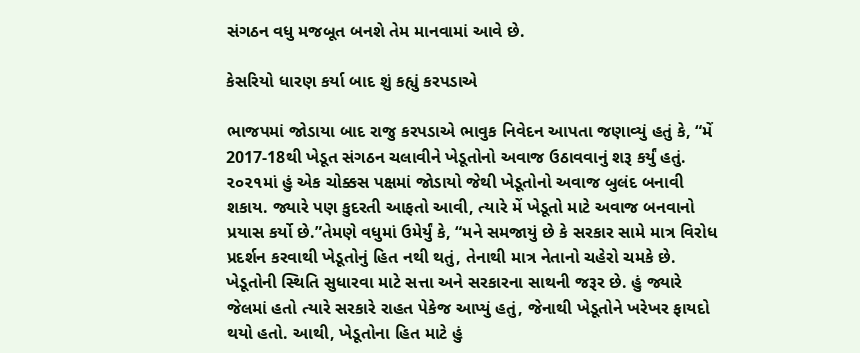સંગઠન વધુ મજબૂત બનશે તેમ માનવામાં આવે છે.

કેસરિયો ધારણ કર્યા બાદ શું કહ્યું કરપડાએ

ભાજપમાં જોડાયા બાદ રાજુ કરપડાએ ભાવુક નિવેદન આપતા જણાવ્યું હતું કે, “મેં 2017-18થી ખેડૂત સંગઠન ચલાવીને ખેડૂતોનો અવાજ ઉઠાવવાનું શરૂ કર્યું હતું. ૨૦૨૧માં હું એક ચોક્કસ પક્ષમાં જોડાયો જેથી ખેડૂતોનો અવાજ બુલંદ બનાવી શકાય. જ્યારે પણ કુદરતી આફતો આવી, ત્યારે મેં ખેડૂતો માટે અવાજ બનવાનો પ્રયાસ કર્યો છે.”તેમણે વધુમાં ઉમેર્યું કે, “મને સમજાયું છે કે સરકાર સામે માત્ર વિરોધ પ્રદર્શન કરવાથી ખેડૂતોનું હિત નથી થતું, તેનાથી માત્ર નેતાનો ચહેરો ચમકે છે. ખેડૂતોની સ્થિતિ સુધારવા માટે સત્તા અને સરકારના સાથની જરૂર છે. હું જ્યારે જેલમાં હતો ત્યારે સરકારે રાહત પેકેજ આપ્યું હતું, જેનાથી ખેડૂતોને ખરેખર ફાયદો થયો હતો. આથી, ખેડૂતોના હિત માટે હું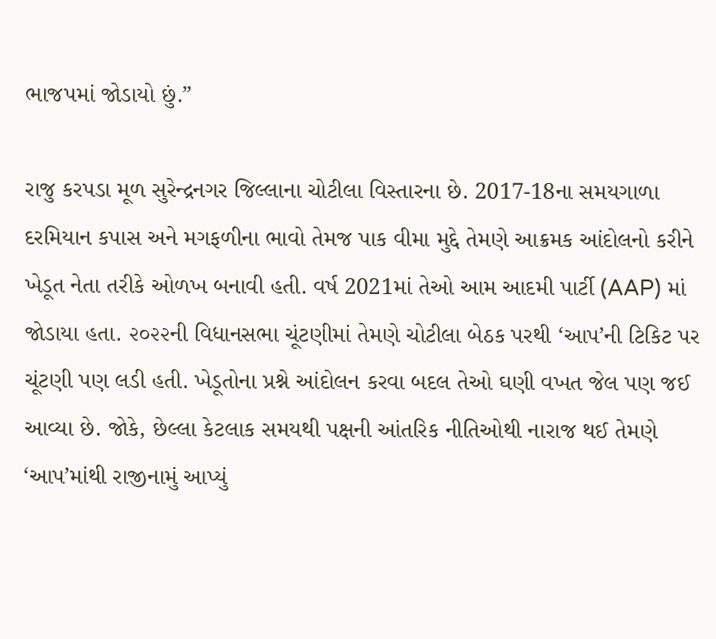ભાજપમાં જોડાયો છું.”

રાજુ કરપડા મૂળ સુરેન્દ્રનગર જિલ્લાના ચોટીલા વિસ્તારના છે. 2017-18ના સમયગાળા દરમિયાન કપાસ અને મગફળીના ભાવો તેમજ પાક વીમા મુદ્દે તેમણે આક્રમક આંદોલનો કરીને ખેડૂત નેતા તરીકે ઓળખ બનાવી હતી. વર્ષ 2021માં તેઓ આમ આદમી પાર્ટી (AAP) માં જોડાયા હતા. ૨૦૨૨ની વિધાનસભા ચૂંટણીમાં તેમણે ચોટીલા બેઠક પરથી ‘આપ’ની ટિકિટ પર ચૂંટણી પણ લડી હતી. ખેડૂતોના પ્રશ્ને આંદોલન કરવા બદલ તેઓ ઘણી વખત જેલ પણ જઈ આવ્યા છે. જોકે, છેલ્લા કેટલાક સમયથી પક્ષની આંતરિક નીતિઓથી નારાજ થઈ તેમણે ‘આપ’માંથી રાજીનામું આપ્યું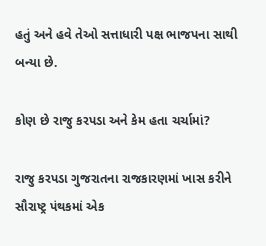હતું અને હવે તેઓ સત્તાધારી પક્ષ ભાજપના સાથી બન્યા છે.

કોણ છે રાજુ કરપડા અને કેમ હતા ચર્ચામાં?

રાજુ કરપડા ગુજરાતના રાજકારણમાં ખાસ કરીને સૌરાષ્ટ્ર પંથકમાં એક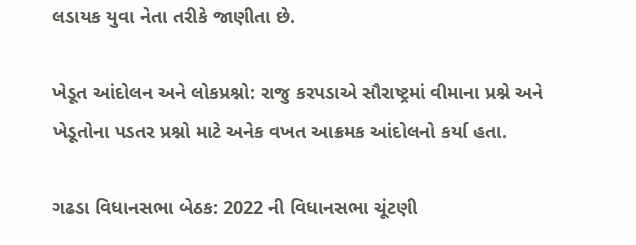લડાયક યુવા નેતા તરીકે જાણીતા છે.

ખેડૂત આંદોલન અને લોકપ્રશ્નો: રાજુ કરપડાએ સૌરાષ્ટ્રમાં વીમાના પ્રશ્ને અને ખેડૂતોના પડતર પ્રશ્નો માટે અનેક વખત આક્રમક આંદોલનો કર્યા હતા.

ગઢડા વિધાનસભા બેઠક: 2022 ની વિધાનસભા ચૂંટણી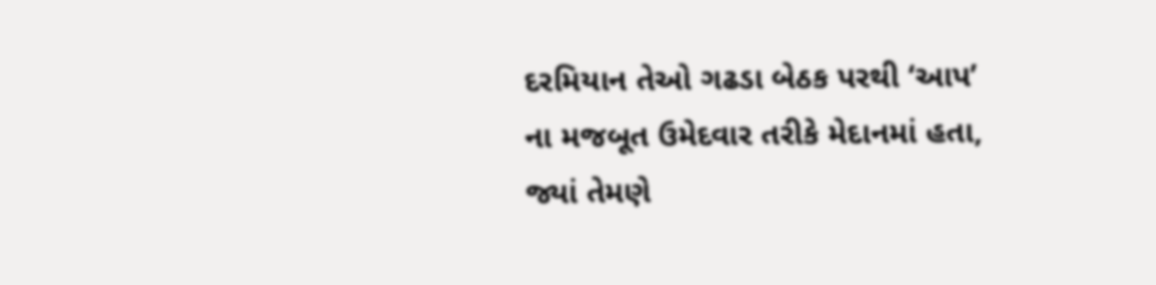દરમિયાન તેઓ ગઢડા બેઠક પરથી ‘આપ’ ના મજબૂત ઉમેદવાર તરીકે મેદાનમાં હતા, જ્યાં તેમણે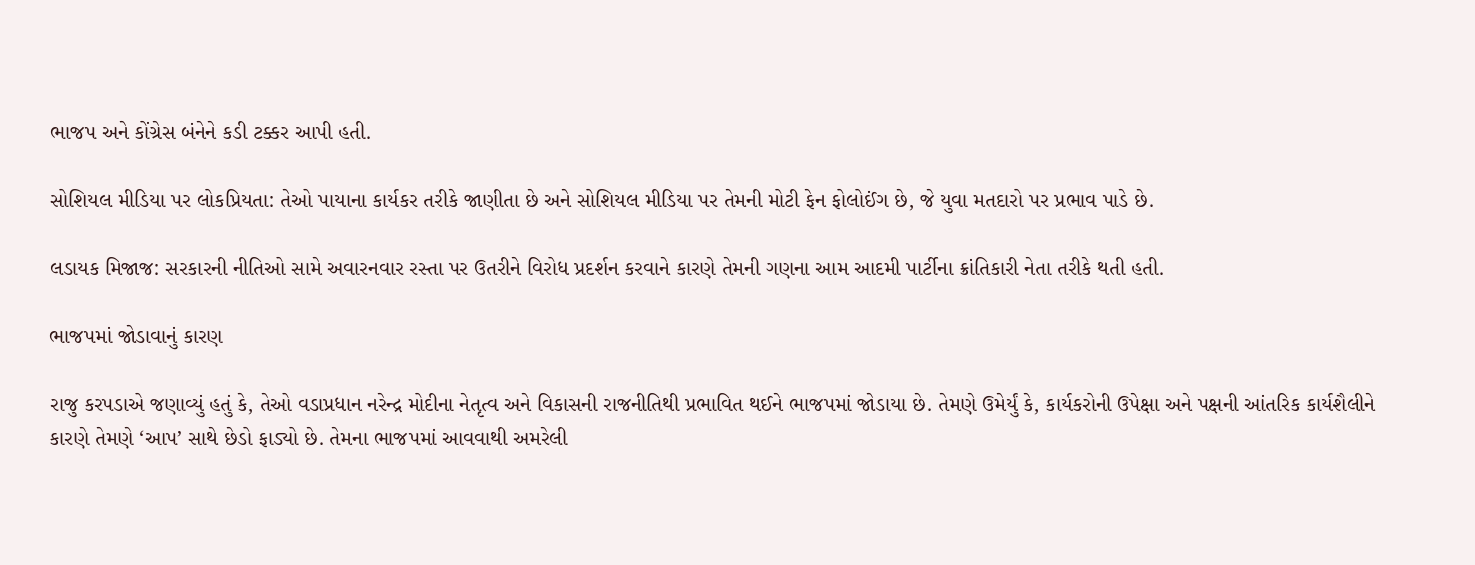ભાજપ અને કોંગ્રેસ બંનેને કડી ટક્કર આપી હતી.

સોશિયલ મીડિયા પર લોકપ્રિયતા: તેઓ પાયાના કાર્યકર તરીકે જાણીતા છે અને સોશિયલ મીડિયા પર તેમની મોટી ફેન ફોલોઈંગ છે, જે યુવા મતદારો પર પ્રભાવ પાડે છે.

લડાયક મિજાજ: સરકારની નીતિઓ સામે અવારનવાર રસ્તા પર ઉતરીને વિરોધ પ્રદર્શન કરવાને કારણે તેમની ગણના આમ આદમી પાર્ટીના ક્રાંતિકારી નેતા તરીકે થતી હતી.

ભાજપમાં જોડાવાનું કારણ

રાજુ કરપડાએ જણાવ્યું હતું કે, તેઓ વડાપ્રધાન નરેન્દ્ર મોદીના નેતૃત્વ અને વિકાસની રાજનીતિથી પ્રભાવિત થઈને ભાજપમાં જોડાયા છે. તેમણે ઉમેર્યું કે, કાર્યકરોની ઉપેક્ષા અને પક્ષની આંતરિક કાર્યશૈલીને કારણે તેમણે ‘આપ’ સાથે છેડો ફાડ્યો છે. તેમના ભાજપમાં આવવાથી અમરેલી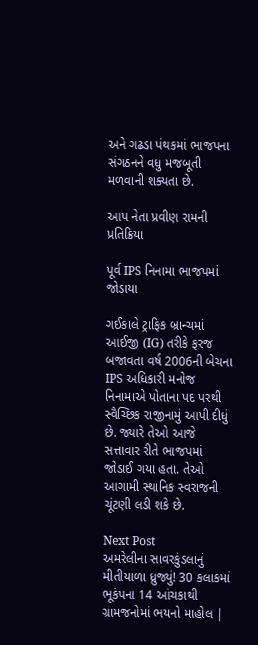અને ગઢડા પંથકમાં ભાજપના સંગઠનને વધુ મજબૂતી મળવાની શક્યતા છે.

આપ નેતા પ્રવીણ રામની પ્રતિક્રિયા

પૂર્વ IPS નિનામા ભાજપમાં જોડાયા

ગઈકાલે ટ્રાફિક બ્રાન્ચમાં આઈજી (IG) તરીકે ફરજ બજાવતા વર્ષ 2006ની બેચના IPS અધિકારી મનોજ નિનામાએ પોતાના પદ પરથી સ્વૈચ્છિક રાજીનામું આપી દીધું છે. જ્યારે તેઓ આજે સત્તાવાર રીતે ભાજપમાં જોડાઈ ગયા હતા. તેઓ આગામી સ્થાનિક સ્વરાજની ચૂંટણી લડી શકે છે.

Next Post
અમરેલીના સાવરકુંડલાનું મીતીયાળા ધ્રુજ્યું! 30 કલાકમાં ભૂકંપના 14 આંચકાથી ગ્રામજનોમાં ભયનો માહોલ |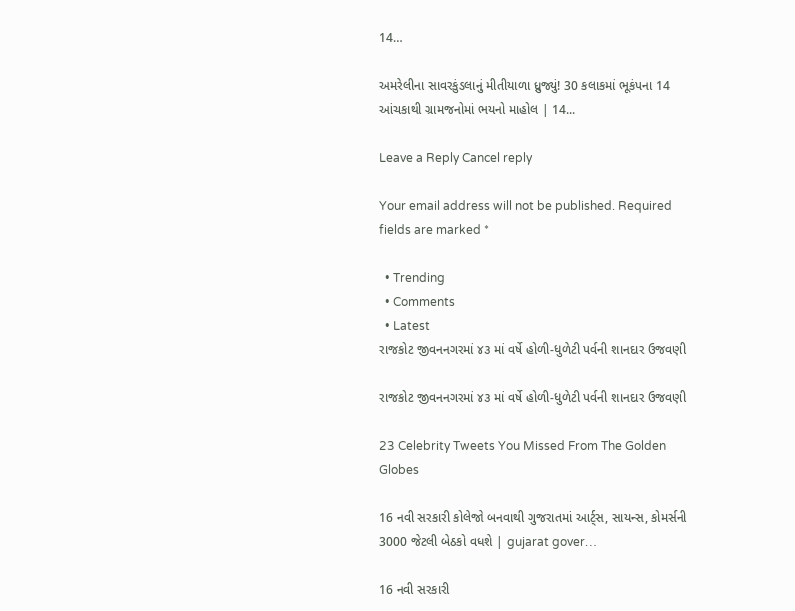14…

અમરેલીના સાવરકુંડલાનું મીતીયાળા ધ્રુજ્યું! 30 કલાકમાં ભૂકંપના 14 આંચકાથી ગ્રામજનોમાં ભયનો માહોલ | 14...

Leave a Reply Cancel reply

Your email address will not be published. Required fields are marked *

  • Trending
  • Comments
  • Latest
રાજકોટ જીવનનગરમાં ૪૩ માં વર્ષે હોળી-ધુળેટી પર્વની શાનદાર ઉજવણી

રાજકોટ જીવનનગરમાં ૪૩ માં વર્ષે હોળી-ધુળેટી પર્વની શાનદાર ઉજવણી

23 Celebrity Tweets You Missed From The Golden Globes

16 નવી સરકારી કોલેજો બનવાથી ગુજરાતમાં આર્ટ્સ, સાયન્સ, કોમર્સની 3000 જેટલી બેઠકો વધશે | gujarat gover…

16 નવી સરકારી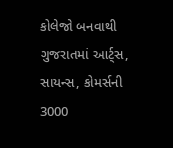કોલેજો બનવાથી ગુજરાતમાં આર્ટ્સ, સાયન્સ, કોમર્સની 3000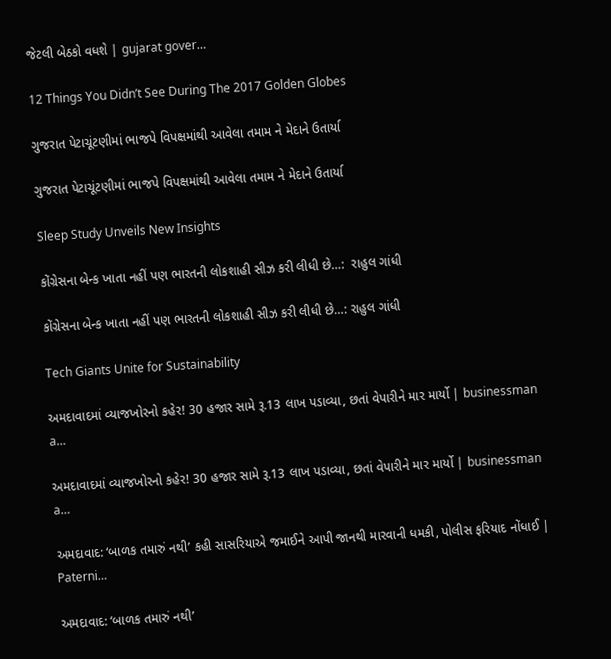જેટલી બેઠકો વધશે | gujarat gover…

12 Things You Didn’t See During The 2017 Golden Globes

ગુજરાત પેટાચૂંટણીમાં ભાજપે વિપક્ષમાંથી આવેલા તમામ ને મેદાને ઉતાર્યા

ગુજરાત પેટાચૂંટણીમાં ભાજપે વિપક્ષમાંથી આવેલા તમામ ને મેદાને ઉતાર્યા

Sleep Study Unveils New Insights

કોંગ્રેસના બેન્ક ખાતા નહીં પણ ભારતની લોકશાહી સીઝ કરી લીધી છે…:  રાહુલ ગાંધી

કોંગ્રેસના બેન્ક ખાતા નહીં પણ ભારતની લોકશાહી સીઝ કરી લીધી છે…: રાહુલ ગાંધી

Tech Giants Unite for Sustainability

અમદાવાદમાં વ્યાજખોરનો કહેર! 30 હજાર સામે રૂ.13 લાખ પડાવ્યા, છતાં વેપારીને માર માર્યો | businessman a…

અમદાવાદમાં વ્યાજખોરનો કહેર! 30 હજાર સામે રૂ.13 લાખ પડાવ્યા, છતાં વેપારીને માર માર્યો | businessman a…

અમદાવાદ: ‘બાળક તમારું નથી’ કહી સાસરિયાએ જમાઈને આપી જાનથી મારવાની ધમકી, પોલીસ ફરિયાદ નોંધાઈ | Paterni…

અમદાવાદ: ‘બાળક તમારું નથી’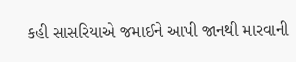કહી સાસરિયાએ જમાઈને આપી જાનથી મારવાની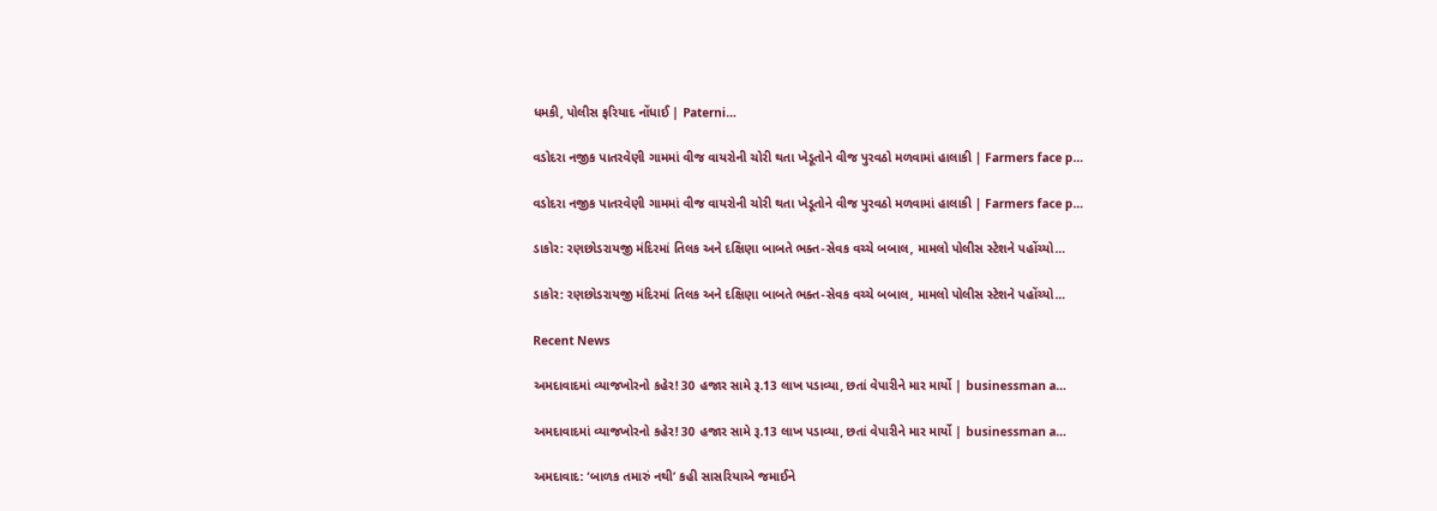ધમકી, પોલીસ ફરિયાદ નોંધાઈ | Paterni…

વડોદરા નજીક પાતરવેણી ગામમાં વીજ વાયરોની ચોરી થતા ખેડૂતોને વીજ પુરવઠો મળવામાં હાલાકી | Farmers face p…

વડોદરા નજીક પાતરવેણી ગામમાં વીજ વાયરોની ચોરી થતા ખેડૂતોને વીજ પુરવઠો મળવામાં હાલાકી | Farmers face p…

ડાકોર: રણછોડરાયજી મંદિરમાં તિલક અને દક્ષિણા બાબતે ભક્ત-સેવક વચ્ચે બબાલ, મામલો પોલીસ સ્ટેશને પહોંચ્યો…

ડાકોર: રણછોડરાયજી મંદિરમાં તિલક અને દક્ષિણા બાબતે ભક્ત-સેવક વચ્ચે બબાલ, મામલો પોલીસ સ્ટેશને પહોંચ્યો…

Recent News

અમદાવાદમાં વ્યાજખોરનો કહેર! 30 હજાર સામે રૂ.13 લાખ પડાવ્યા, છતાં વેપારીને માર માર્યો | businessman a…

અમદાવાદમાં વ્યાજખોરનો કહેર! 30 હજાર સામે રૂ.13 લાખ પડાવ્યા, છતાં વેપારીને માર માર્યો | businessman a…

અમદાવાદ: ‘બાળક તમારું નથી’ કહી સાસરિયાએ જમાઈને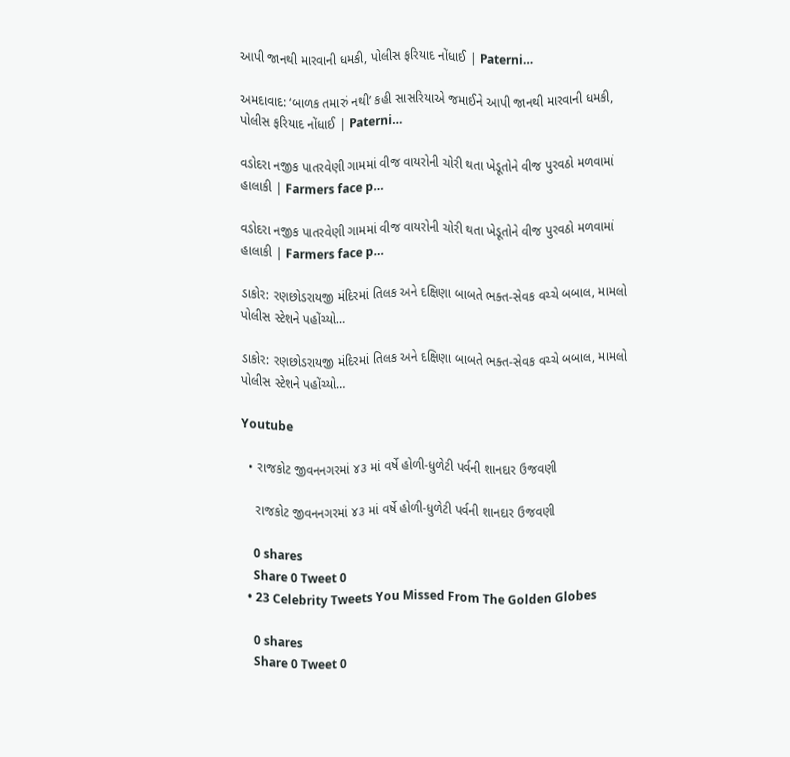આપી જાનથી મારવાની ધમકી, પોલીસ ફરિયાદ નોંધાઈ | Paterni…

અમદાવાદ: ‘બાળક તમારું નથી’ કહી સાસરિયાએ જમાઈને આપી જાનથી મારવાની ધમકી, પોલીસ ફરિયાદ નોંધાઈ | Paterni…

વડોદરા નજીક પાતરવેણી ગામમાં વીજ વાયરોની ચોરી થતા ખેડૂતોને વીજ પુરવઠો મળવામાં હાલાકી | Farmers face p…

વડોદરા નજીક પાતરવેણી ગામમાં વીજ વાયરોની ચોરી થતા ખેડૂતોને વીજ પુરવઠો મળવામાં હાલાકી | Farmers face p…

ડાકોર: રણછોડરાયજી મંદિરમાં તિલક અને દક્ષિણા બાબતે ભક્ત-સેવક વચ્ચે બબાલ, મામલો પોલીસ સ્ટેશને પહોંચ્યો…

ડાકોર: રણછોડરાયજી મંદિરમાં તિલક અને દક્ષિણા બાબતે ભક્ત-સેવક વચ્ચે બબાલ, મામલો પોલીસ સ્ટેશને પહોંચ્યો…

Youtube

  • રાજકોટ જીવનનગરમાં ૪૩ માં વર્ષે હોળી-ધુળેટી પર્વની શાનદાર ઉજવણી

    રાજકોટ જીવનનગરમાં ૪૩ માં વર્ષે હોળી-ધુળેટી પર્વની શાનદાર ઉજવણી

    0 shares
    Share 0 Tweet 0
  • 23 Celebrity Tweets You Missed From The Golden Globes

    0 shares
    Share 0 Tweet 0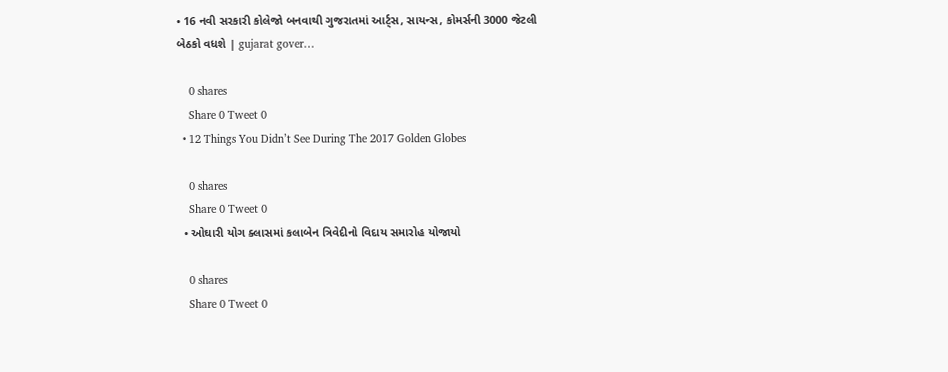• 16 નવી સરકારી કોલેજો બનવાથી ગુજરાતમાં આર્ટ્સ, સાયન્સ, કોમર્સની 3000 જેટલી બેઠકો વધશે | gujarat gover…

    0 shares
    Share 0 Tweet 0
  • 12 Things You Didn’t See During The 2017 Golden Globes

    0 shares
    Share 0 Tweet 0
  • ઓઘારી યોગ ક્લાસમાં કલાબેન ત્રિવેદીનો વિદાય સમારોહ યોજાયો

    0 shares
    Share 0 Tweet 0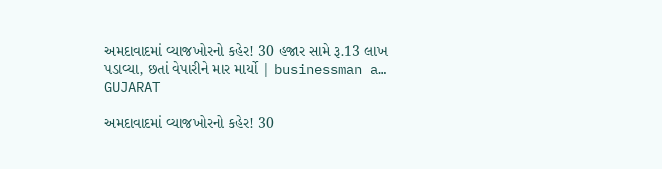અમદાવાદમાં વ્યાજખોરનો કહેર! 30 હજાર સામે રૂ.13 લાખ પડાવ્યા, છતાં વેપારીને માર માર્યો | businessman a…
GUJARAT

અમદાવાદમાં વ્યાજખોરનો કહેર! 30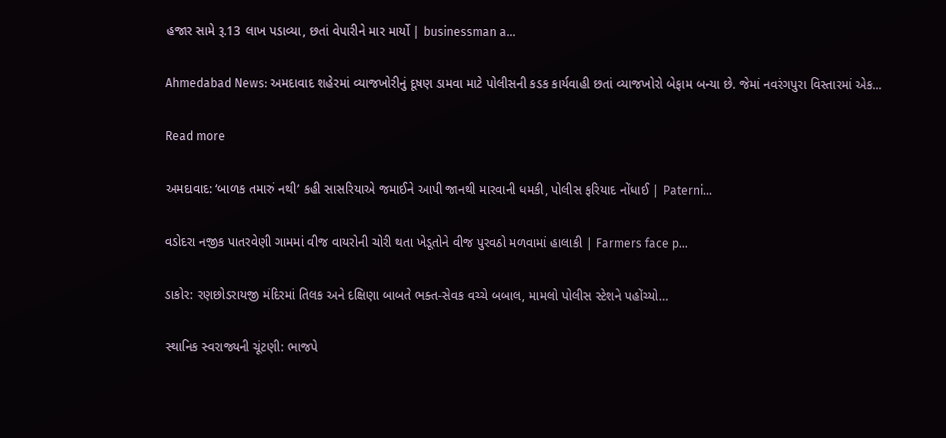હજાર સામે રૂ.13 લાખ પડાવ્યા, છતાં વેપારીને માર માર્યો | businessman a…

Ahmedabad News: અમદાવાદ શહેરમાં વ્યાજખોરીનું દૂષણ ડામવા માટે પોલીસની કડક કાર્યવાહી છતાં વ્યાજખોરો બેફામ બન્યા છે. જેમાં નવરંગપુરા વિસ્તારમાં એક...

Read more

અમદાવાદ: ‘બાળક તમારું નથી’ કહી સાસરિયાએ જમાઈને આપી જાનથી મારવાની ધમકી, પોલીસ ફરિયાદ નોંધાઈ | Paterni…

વડોદરા નજીક પાતરવેણી ગામમાં વીજ વાયરોની ચોરી થતા ખેડૂતોને વીજ પુરવઠો મળવામાં હાલાકી | Farmers face p…

ડાકોર: રણછોડરાયજી મંદિરમાં તિલક અને દક્ષિણા બાબતે ભક્ત-સેવક વચ્ચે બબાલ, મામલો પોલીસ સ્ટેશને પહોંચ્યો…

સ્થાનિક સ્વરાજ્યની ચૂંટણી: ભાજપે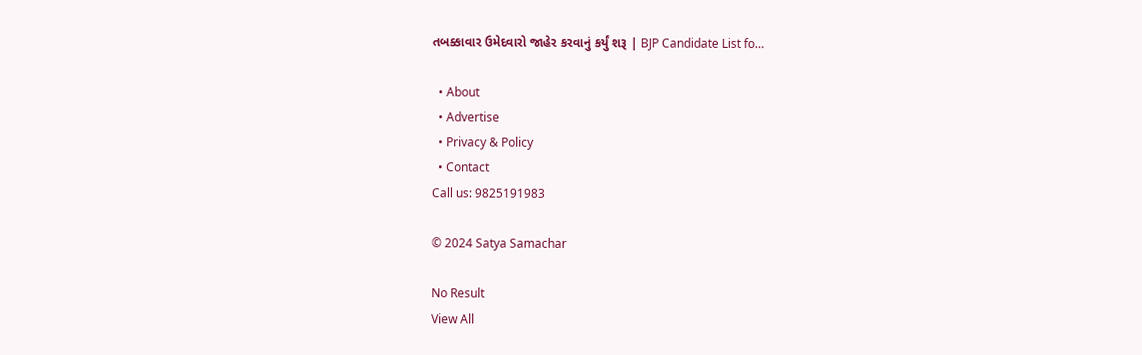તબક્કાવાર ઉમેદવારો જાહેર કરવાનું કર્યું શરૂ | BJP Candidate List fo…

  • About
  • Advertise
  • Privacy & Policy
  • Contact
Call us: 9825191983

© 2024 Satya Samachar

No Result
View All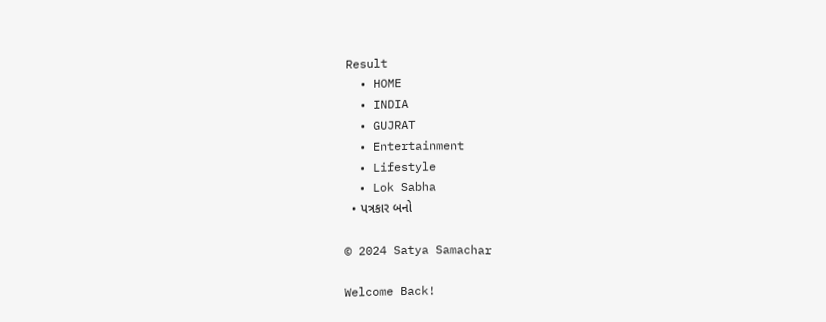Result
  • HOME
  • INDIA
  • GUJRAT
  • Entertainment
  • Lifestyle
  • Lok Sabha
  • પત્રકાર બનો

© 2024 Satya Samachar

Welcome Back!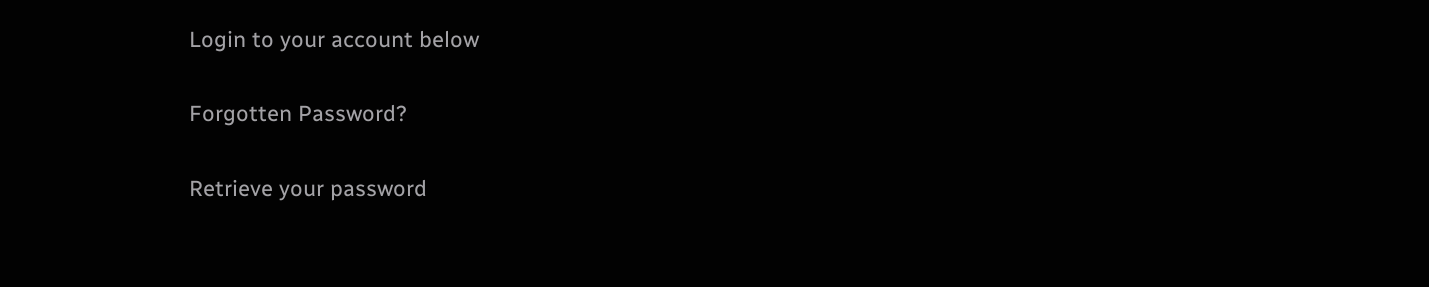Login to your account below

Forgotten Password?

Retrieve your password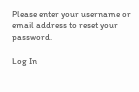Please enter your username or email address to reset your password.

Log In